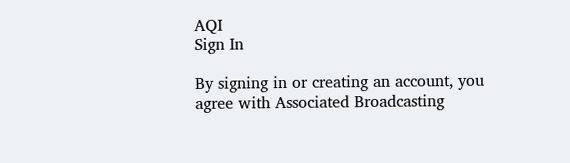AQI
Sign In

By signing in or creating an account, you agree with Associated Broadcasting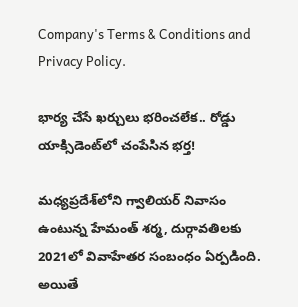Company's Terms & Conditions and Privacy Policy.

భార్య చేసే ఖర్చులు భరించలేక.. రోడ్డు యాక్సిడెంట్‌లో చంపేసిన భర్త!

మధ్యప్రదేశ్‌లోని గ్వాలియర్‌ నివాసం ఉంటున్న హేమంత్‌ శర్మ, దుర్గావతిలకు 2021లో వివాహేతర సంబంధం ఏర్పడింది. అయితే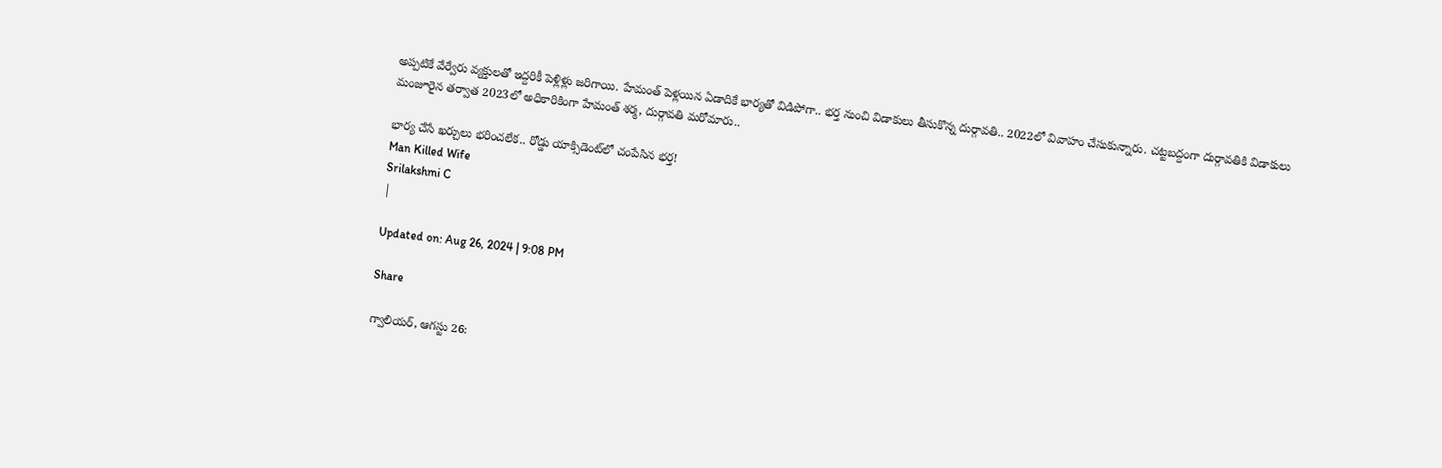అప్పటికే వేర్వేరు వ్యక్తులతో ఇద్దరికీ పెళ్లిళ్లు జరిగాయి. హేమంత్‌ పెళ్లయిన ఏడాదికే భార్యతో విడిపోగా.. భర్త నుంచి విడాకులు తీసుకొన్న దుర్గావతి.. 2022లో వివాహం చేసుకున్నారు. చట్టబద్దంగా దుర్గావతికి విడాకులు మంజూరైన తర్వాత 2023లో అధికారికింగా హేమంత్‌ శర్మ, దుర్గావతి మరోమారు..

భార్య చేసే ఖర్చులు భరించలేక.. రోడ్డు యాక్సిడెంట్‌లో చంపేసిన భర్త!
Man Killed Wife
Srilakshmi C
|

Updated on: Aug 26, 2024 | 9:08 PM

Share

గ్వాలియర్‌, ఆగస్టు 26: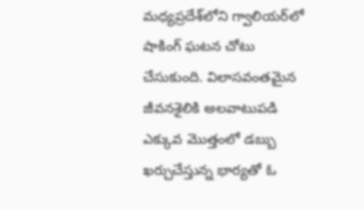మధ్యప్రదేశ్‌లోని గ్వాలియర్‌లో షాకింగ్‌ ఘటన చోటు చేసుకుంది. విలాసవంతమైన జీవనశైలికి అలవాటుపడి ఎక్కువ మొత్తంలో డబ్బు ఖర్చుచేస్తున్న భార్యతో ఓ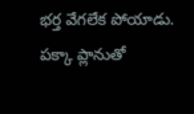భర్త వేగలేక పోయాడు. పక్కా ప్లానుతో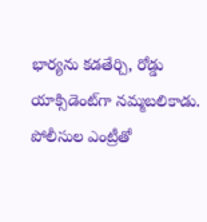భార్యను కడతేర్చి, రోడ్డు యాక్సిడెంట్‌గా నమ్మబలికాడు. పోలీసుల ఎంట్రీతో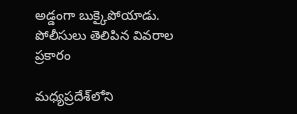అడ్డంగా బుక్కైపోయాడు. పోలీసులు తెలిపిన వివరాల ప్రకారం

మధ్యప్రదేశ్‌లోని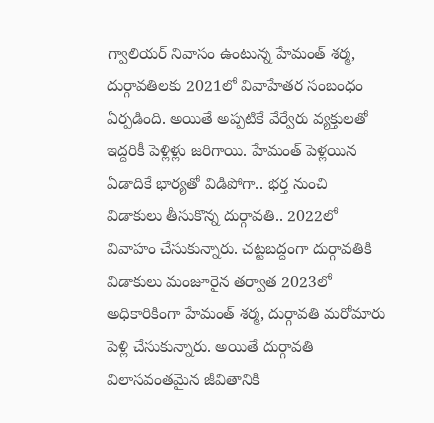గ్వాలియర్‌ నివాసం ఉంటున్న హేమంత్‌ శర్మ, దుర్గావతిలకు 2021లో వివాహేతర సంబంధం ఏర్పడింది. అయితే అప్పటికే వేర్వేరు వ్యక్తులతో ఇద్దరికీ పెళ్లిళ్లు జరిగాయి. హేమంత్‌ పెళ్లయిన ఏడాదికే భార్యతో విడిపోగా.. భర్త నుంచి విడాకులు తీసుకొన్న దుర్గావతి.. 2022లో వివాహం చేసుకున్నారు. చట్టబద్దంగా దుర్గావతికి విడాకులు మంజూరైన తర్వాత 2023లో అధికారికింగా హేమంత్‌ శర్మ, దుర్గావతి మరోమారు పెళ్లి చేసుకున్నారు. అయితే దుర్గావతి విలాసవంతమైన జీవితానికి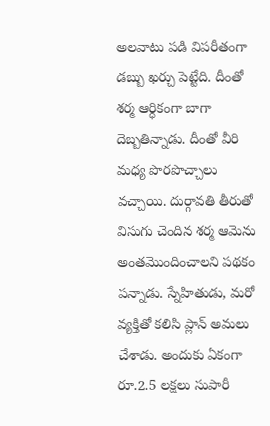అలవాటు పడి విపరీతంగా డబ్బు ఖర్చు పెట్టేది. దీంతో శర్మ ఆర్ధికంగా బాగా దెబ్బతిన్నాడు. దీంతో వీరి మధ్య పొరపొచ్చాలు వచ్చాయి. దుర్గావతి తీరుతో విసుగు చెందిన శర్మ ఆమెను అంతమొందించాలని పథకం పన్నాడు. స్నేహితుడు, మరో వ్యక్తితో కలిసి ప్లాన్‌ అమలు చేశాడు. అందుకు ఏకంగా రూ.2.5 లక్షలు సుపారీ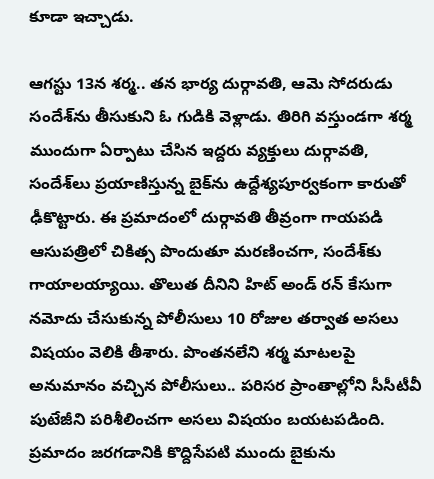కూడా ఇచ్చాడు.

ఆగస్టు 13న శర్మ.. తన భార్య దుర్గావతి, ఆమె సోదరుడు సందేశ్‌ను తీసుకుని ఓ గుడికి వెళ్లాడు. తిరిగి వస్తుండగా శర్మ ముందుగా ఏర్పాటు చేసిన ఇద్దరు వ్యక్తులు దుర్గావతి, సందేశ్‌లు ప్రయాణిస్తున్న బైక్‌ను ఉద్దేశ్యపూర్వకంగా కారుతో ఢీకొట్టారు. ఈ ప్రమాదంలో దుర్గావతి తీవ్రంగా గాయపడి ఆసుపత్రిలో చికిత్స పొందుతూ మరణించగా, సందేశ్‌కు గాయాలయ్యాయి. తొలుత దీనిని హిట్ అండ్ రన్ కేసుగా నమోదు చేసుకున్న పోలీసులు 10 రోజుల తర్వాత అసలు విషయం వెలికి తీశారు. పొంతనలేని శర్మ మాటలపై అనుమానం వచ్చిన పోలీసులు.. పరిసర ప్రాంతాల్లోని సీసీటీవీ పుటేజీని పరిశీలించగా అసలు విషయం బయటపడింది. ప్రమాదం జరగడానికి కొద్దిసేపటి ముందు బైకును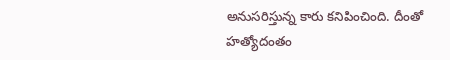అనుసరిస్తున్న కారు కనిపించింది. దీంతో హత్యోదంతం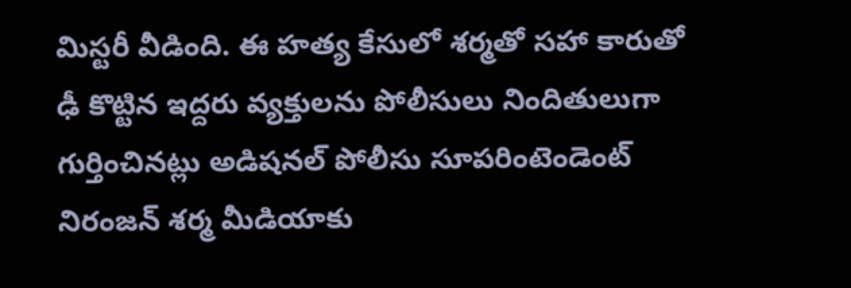మిస్టరీ వీడింది. ఈ హత్య కేసులో శర్మతో సహా కారుతో ఢీ కొట్టిన ఇద్దరు వ్యక్తులను పోలీసులు నిందితులుగా గుర్తించినట్లు అడిషనల్ పోలీసు సూపరింటెండెంట్ నిరంజన్ శర్మ మీడియాకు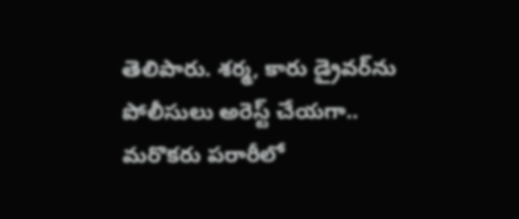తెలిపారు. శర్మ, కారు డ్రైవర్‌ను పోలీసులు అరెస్ట్‌ చేయగా.. మరొకరు పరారీలో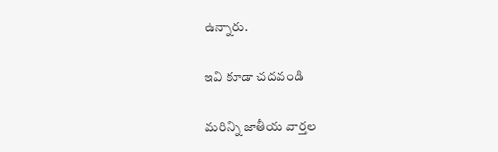ఉన్నారు.

ఇవి కూడా చదవండి

మరిన్ని జాతీయ వార్తల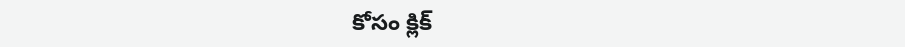కోసం క్లిక్‌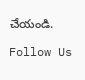చేయండి.

Follow Us